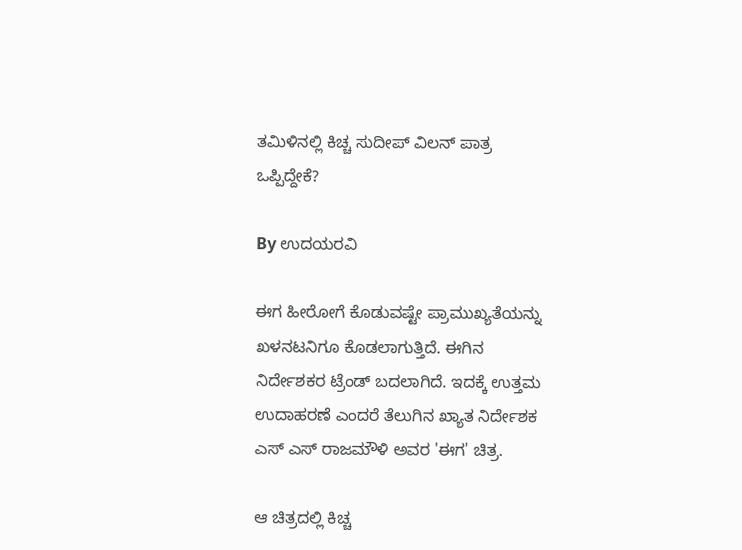ತಮಿಳಿನಲ್ಲಿ ಕಿಚ್ಚ ಸುದೀಪ್ ವಿಲನ್ ಪಾತ್ರ ಒಪ್ಪಿದ್ದೇಕೆ?

By ಉದಯರವಿ

ಈಗ ಹೀರೋಗೆ ಕೊಡುವಷ್ಟೇ ಪ್ರಾಮುಖ್ಯತೆಯನ್ನು ಖಳನಟನಿಗೂ ಕೊಡಲಾಗುತ್ತಿದೆ. ಈಗಿನ ನಿರ್ದೇಶಕರ ಟ್ರೆಂಡ್ ಬದಲಾಗಿದೆ. ಇದಕ್ಕೆ ಉತ್ತಮ ಉದಾಹರಣೆ ಎಂದರೆ ತೆಲುಗಿನ ಖ್ಯಾತ ನಿರ್ದೇಶಕ ಎಸ್ ಎಸ್ ರಾಜಮೌಳಿ ಅವರ 'ಈಗ' ಚಿತ್ರ.

ಆ ಚಿತ್ರದಲ್ಲಿ ಕಿಚ್ಚ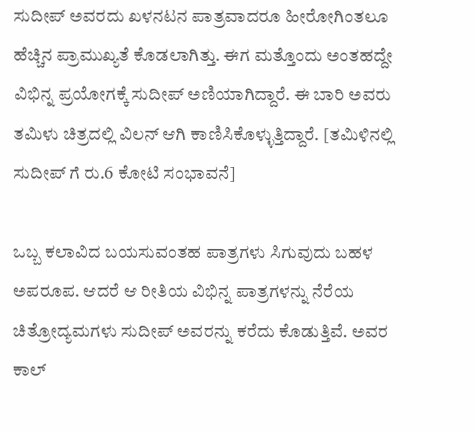ಸುದೀಪ್ ಅವರದು ಖಳನಟನ ಪಾತ್ರವಾದರೂ ಹೀರೋಗಿಂತಲೂ ಹೆಚ್ಚಿನ ಪ್ರಾಮುಖ್ಯತೆ ಕೊಡಲಾಗಿತ್ತು. ಈಗ ಮತ್ತೊಂದು ಅಂತಹದ್ದೇ ವಿಭಿನ್ನ ಪ್ರಯೋಗಕ್ಕೆ ಸುದೀಪ್ ಅಣಿಯಾಗಿದ್ದಾರೆ. ಈ ಬಾರಿ ಅವರು ತಮಿಳು ಚಿತ್ರದಲ್ಲಿ ವಿಲನ್ ಆಗಿ ಕಾಣಿಸಿಕೊಳ್ಳುತ್ತಿದ್ದಾರೆ. [ತಮಿಳಿನಲ್ಲಿ ಸುದೀಪ್ ಗೆ ರು.6 ಕೋಟಿ ಸಂಭಾವನೆ]

ಒಬ್ಬ ಕಲಾವಿದ ಬಯಸುವಂತಹ ಪಾತ್ರಗಳು ಸಿಗುವುದು ಬಹಳ ಅಪರೂಪ. ಆದರೆ ಆ ರೀತಿಯ ವಿಭಿನ್ನ ಪಾತ್ರಗಳನ್ನು ನೆರೆಯ ಚಿತ್ರೋದ್ಯಮಗಳು ಸುದೀಪ್ ಅವರನ್ನು ಕರೆದು ಕೊಡುತ್ತಿವೆ. ಅವರ ಕಾಲ್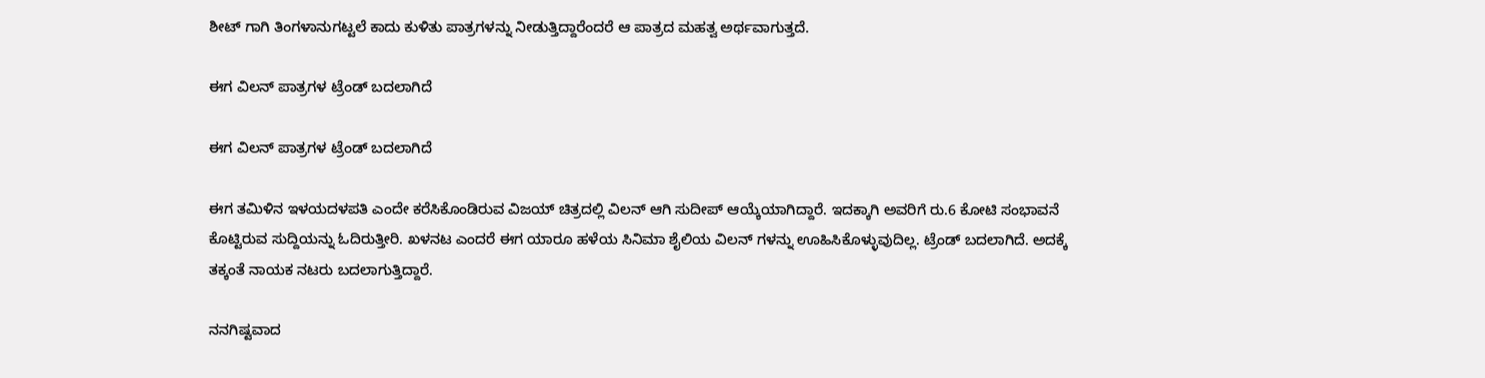ಶೀಟ್ ಗಾಗಿ ತಿಂಗಳಾನುಗಟ್ಟಲೆ ಕಾದು ಕುಳಿತು ಪಾತ್ರಗಳನ್ನು ನೀಡುತ್ತಿದ್ದಾರೆಂದರೆ ಆ ಪಾತ್ರದ ಮಹತ್ವ ಅರ್ಥವಾಗುತ್ತದೆ.

ಈಗ ವಿಲನ್ ಪಾತ್ರಗಳ ಟ್ರೆಂಡ್ ಬದಲಾಗಿದೆ

ಈಗ ವಿಲನ್ ಪಾತ್ರಗಳ ಟ್ರೆಂಡ್ ಬದಲಾಗಿದೆ

ಈಗ ತಮಿಳಿನ ಇಳಯದಳಪತಿ ಎಂದೇ ಕರೆಸಿಕೊಂಡಿರುವ ವಿಜಯ್ ಚಿತ್ರದಲ್ಲಿ ವಿಲನ್ ಆಗಿ ಸುದೀಪ್ ಆಯ್ಕೆಯಾಗಿದ್ದಾರೆ. ಇದಕ್ಕಾಗಿ ಅವರಿಗೆ ರು.6 ಕೋಟಿ ಸಂಭಾವನೆ ಕೊಟ್ಟಿರುವ ಸುದ್ದಿಯನ್ನು ಓದಿರುತ್ತೀರಿ. ಖಳನಟ ಎಂದರೆ ಈಗ ಯಾರೂ ಹಳೆಯ ಸಿನಿಮಾ ಶೈಲಿಯ ವಿಲನ್ ಗಳನ್ನು ಊಹಿಸಿಕೊಳ್ಳುವುದಿಲ್ಲ. ಟ್ರೆಂಡ್ ಬದಲಾಗಿದೆ. ಅದಕ್ಕೆ ತಕ್ಕಂತೆ ನಾಯಕ ನಟರು ಬದಲಾಗುತ್ತಿದ್ದಾರೆ.

ನನಗಿಷ್ಟವಾದ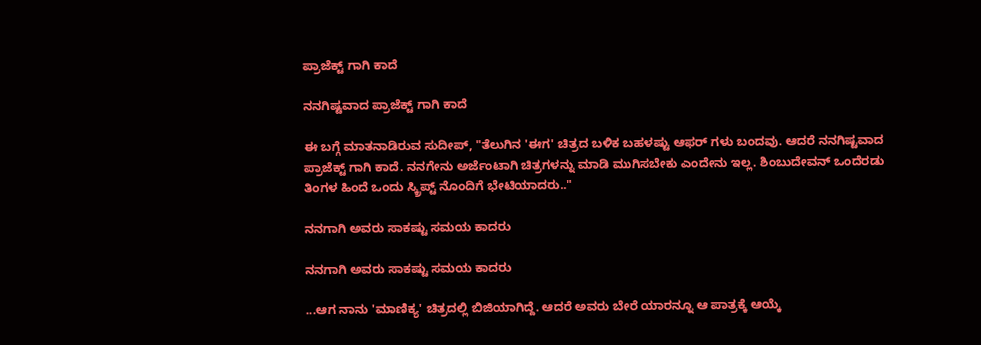ಪ್ರಾಜೆಕ್ಟ್ ಗಾಗಿ ಕಾದೆ

ನನಗಿಷ್ಟವಾದ ಪ್ರಾಜೆಕ್ಟ್ ಗಾಗಿ ಕಾದೆ

ಈ ಬಗ್ಗೆ ಮಾತನಾಡಿರುವ ಸುದೀಪ್, "ತೆಲುಗಿನ 'ಈಗ' ಚಿತ್ರದ ಬಳಿಕ ಬಹಳಷ್ಟು ಆಫರ್ ಗಳು ಬಂದವು. ಆದರೆ ನನಗಿಷ್ಟವಾದ ಪ್ರಾಜೆಕ್ಟ್ ಗಾಗಿ ಕಾದೆ. ನನಗೇನು ಅರ್ಜೆಂಟಾಗಿ ಚಿತ್ರಗಳನ್ನು ಮಾಡಿ ಮುಗಿಸಬೇಕು ಎಂದೇನು ಇಲ್ಲ. ಶಿಂಬುದೇವನ್ ಒಂದೆರಡು ತಿಂಗಳ ಹಿಂದೆ ಒಂದು ಸ್ಕ್ರಿಪ್ಟ್ ನೊಂದಿಗೆ ಭೇಟಿಯಾದರು.."

ನನಗಾಗಿ ಅವರು ಸಾಕಷ್ಟು ಸಮಯ ಕಾದರು

ನನಗಾಗಿ ಅವರು ಸಾಕಷ್ಟು ಸಮಯ ಕಾದರು

...ಆಗ ನಾನು 'ಮಾಣಿಕ್ಯ' ಚಿತ್ರದಲ್ಲಿ ಬಿಜಿಯಾಗಿದ್ದೆ. ಆದರೆ ಅವರು ಬೇರೆ ಯಾರನ್ನೂ ಆ ಪಾತ್ರಕ್ಕೆ ಆಯ್ಕೆ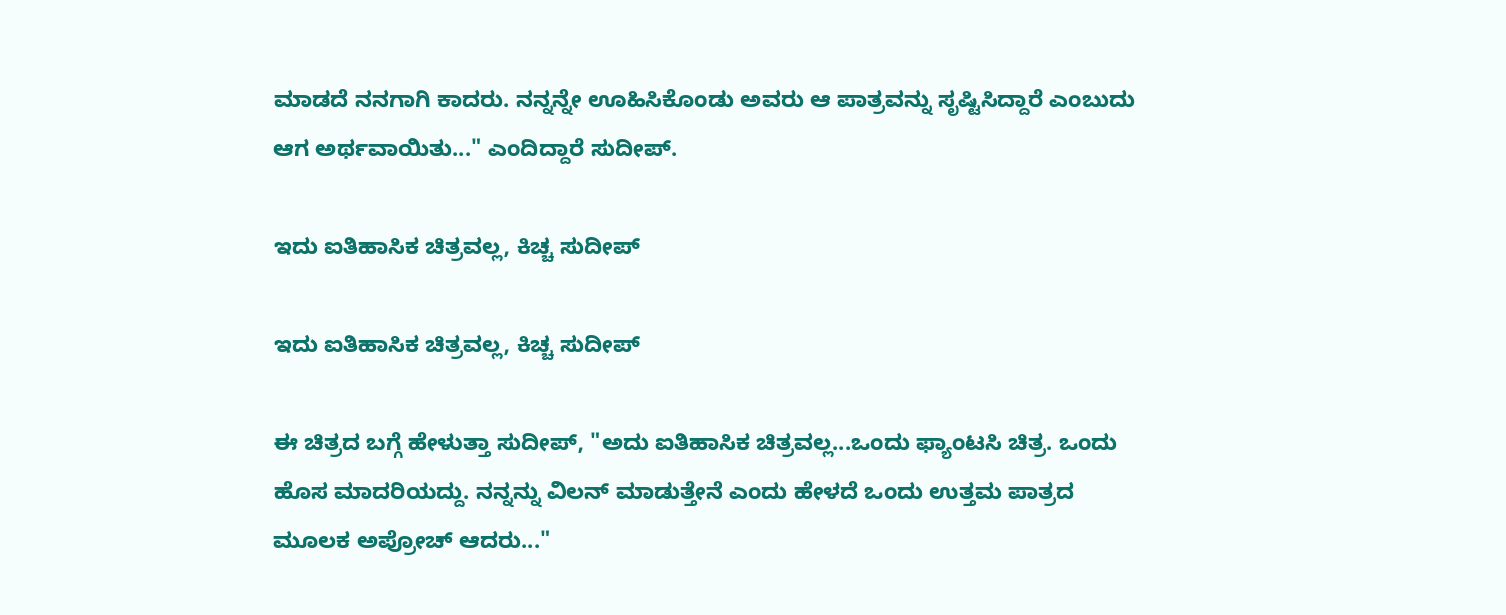ಮಾಡದೆ ನನಗಾಗಿ ಕಾದರು. ನನ್ನನ್ನೇ ಊಹಿಸಿಕೊಂಡು ಅವರು ಆ ಪಾತ್ರವನ್ನು ಸೃಷ್ಟಿಸಿದ್ದಾರೆ ಎಂಬುದು ಆಗ ಅರ್ಥವಾಯಿತು..." ಎಂದಿದ್ದಾರೆ ಸುದೀಪ್.

ಇದು ಐತಿಹಾಸಿಕ ಚಿತ್ರವಲ್ಲ, ಕಿಚ್ಚ ಸುದೀಪ್

ಇದು ಐತಿಹಾಸಿಕ ಚಿತ್ರವಲ್ಲ, ಕಿಚ್ಚ ಸುದೀಪ್

ಈ ಚಿತ್ರದ ಬಗ್ಗೆ ಹೇಳುತ್ತಾ ಸುದೀಪ್, "ಅದು ಐತಿಹಾಸಿಕ ಚಿತ್ರವಲ್ಲ...ಒಂದು ಫ್ಯಾಂಟಸಿ ಚಿತ್ರ. ಒಂದು ಹೊಸ ಮಾದರಿಯದ್ದು. ನನ್ನನ್ನು ವಿಲನ್ ಮಾಡುತ್ತೇನೆ ಎಂದು ಹೇಳದೆ ಒಂದು ಉತ್ತಮ ಪಾತ್ರದ ಮೂಲಕ ಅಪ್ರೋಚ್ ಆದರು..."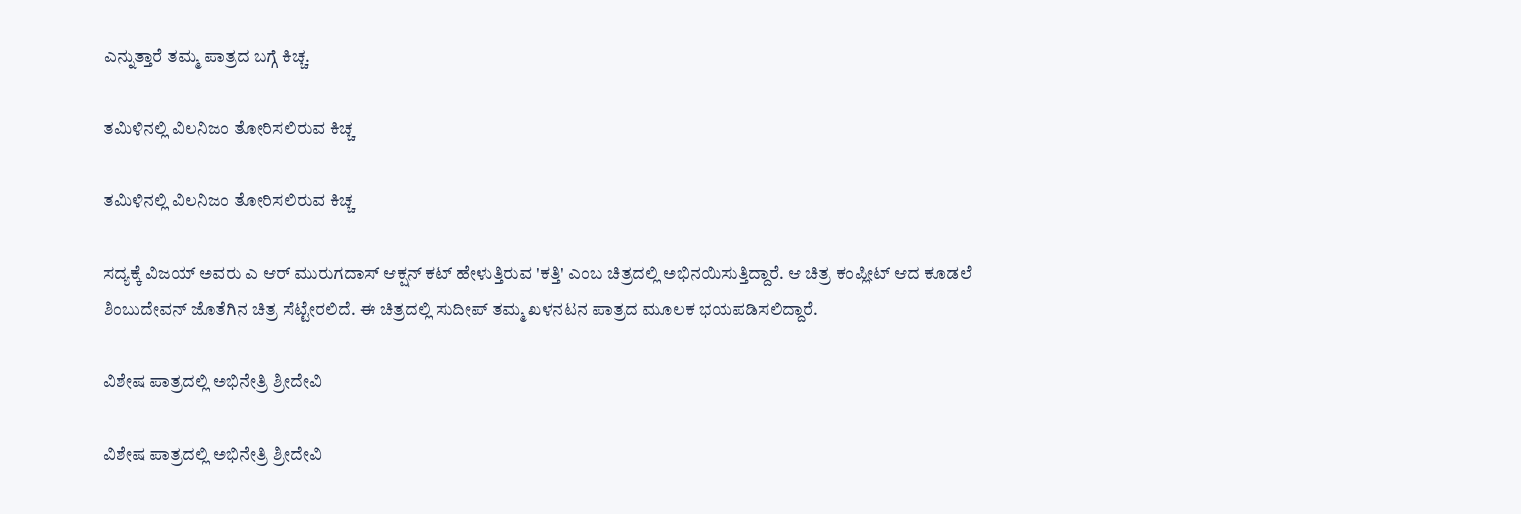ಎನ್ನುತ್ತಾರೆ ತಮ್ಮ ಪಾತ್ರದ ಬಗ್ಗೆ ಕಿಚ್ಚ.

ತಮಿಳಿನಲ್ಲಿ ವಿಲನಿಜಂ ತೋರಿಸಲಿರುವ ಕಿಚ್ಚ

ತಮಿಳಿನಲ್ಲಿ ವಿಲನಿಜಂ ತೋರಿಸಲಿರುವ ಕಿಚ್ಚ

ಸದ್ಯಕ್ಕೆ ವಿಜಯ್ ಅವರು ಎ ಆರ್ ಮುರುಗದಾಸ್ ಆಕ್ಷನ್ ಕಟ್ ಹೇಳುತ್ತಿರುವ 'ಕತ್ತಿ' ಎಂಬ ಚಿತ್ರದಲ್ಲಿ ಅಭಿನಯಿಸುತ್ತಿದ್ದಾರೆ. ಆ ಚಿತ್ರ ಕಂಪ್ಲೀಟ್ ಆದ ಕೂಡಲೆ ಶಿಂಬುದೇವನ್ ಜೊತೆಗಿನ ಚಿತ್ರ ಸೆಟ್ಟೇರಲಿದೆ. ಈ ಚಿತ್ರದಲ್ಲಿ ಸುದೀಪ್ ತಮ್ಮ ಖಳನಟನ ಪಾತ್ರದ ಮೂಲಕ ಭಯಪಡಿಸಲಿದ್ದಾರೆ.

ವಿಶೇಷ ಪಾತ್ರದಲ್ಲಿ ಅಭಿನೇತ್ರಿ ಶ್ರೀದೇವಿ

ವಿಶೇಷ ಪಾತ್ರದಲ್ಲಿ ಅಭಿನೇತ್ರಿ ಶ್ರೀದೇವಿ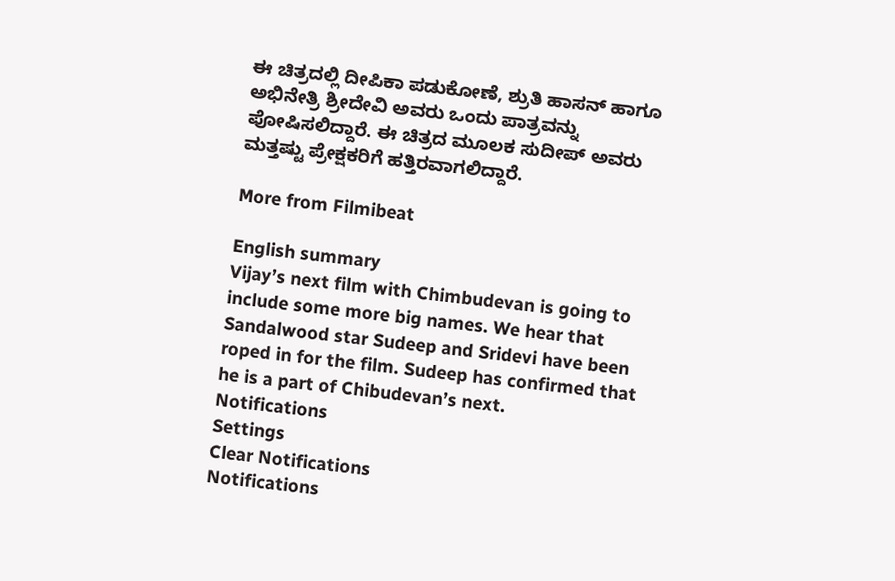ಈ ಚಿತ್ರದಲ್ಲಿ ದೀಪಿಕಾ ಪಡುಕೋಣೆ, ಶ್ರುತಿ ಹಾಸನ್ ಹಾಗೂ ಅಭಿನೇತ್ರಿ ಶ್ರೀದೇವಿ ಅವರು ಒಂದು ಪಾತ್ರವನ್ನು ಪೋಷಿಸಲಿದ್ದಾರೆ. ಈ ಚಿತ್ರದ ಮೂಲಕ ಸುದೀಪ್ ಅವರು ಮತ್ತಷ್ಟು ಪ್ರೇಕ್ಷಕರಿಗೆ ಹತ್ತಿರವಾಗಲಿದ್ದಾರೆ.

More from Filmibeat

English summary
Vijay’s next film with Chimbudevan is going to include some more big names. We hear that Sandalwood star Sudeep and Sridevi have been roped in for the film. Sudeep has confirmed that he is a part of Chibudevan’s next.
Notifications
Settings
Clear Notifications
Notifications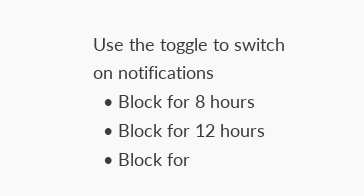Use the toggle to switch on notifications
  • Block for 8 hours
  • Block for 12 hours
  • Block for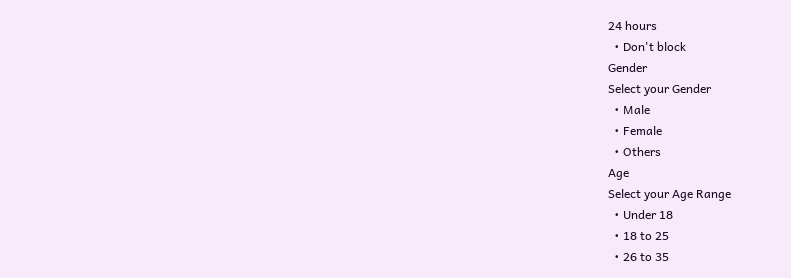24 hours
  • Don't block
Gender
Select your Gender
  • Male
  • Female
  • Others
Age
Select your Age Range
  • Under 18
  • 18 to 25
  • 26 to 35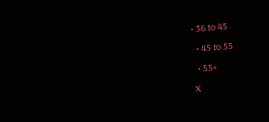• 36 to 45
  • 45 to 55
  • 55+
X